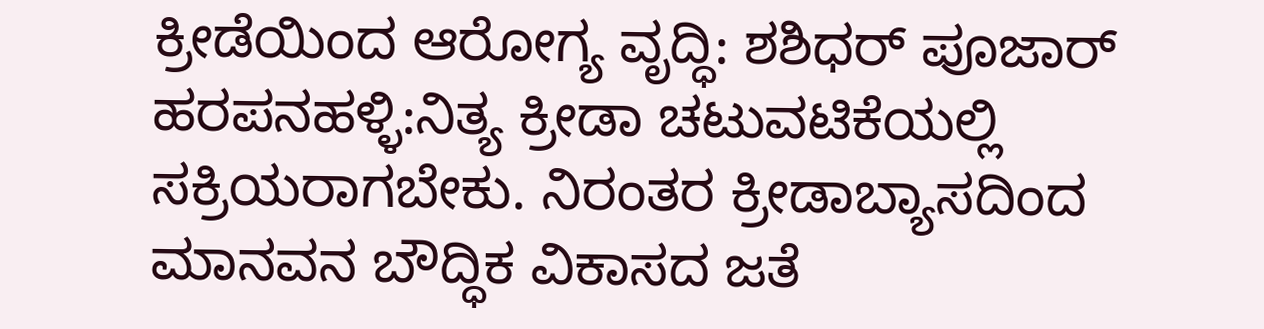ಕ್ರೀಡೆಯಿಂದ ಆರೋಗ್ಯ ವೃದ್ಧಿ: ಶಶಿಧರ್ ಪೂಜಾರ್
ಹರಪನಹಳ್ಳಿ:ನಿತ್ಯ ಕ್ರೀಡಾ ಚಟುವಟಿಕೆಯಲ್ಲಿ ಸಕ್ರಿಯರಾಗಬೇಕು. ನಿರಂತರ ಕ್ರೀಡಾಬ್ಯಾಸದಿಂದ ಮಾನವನ ಬೌದ್ಧಿಕ ವಿಕಾಸದ ಜತೆ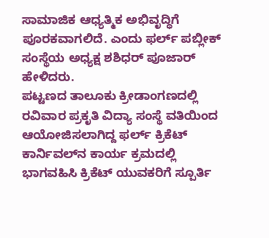ಸಾಮಾಜಿಕ ಆಧ್ಯತ್ಮಿಕ ಅಭಿವೃದ್ಧಿಗೆ ಪೂರಕವಾಗಲಿದೆ. ಎಂದು ಫರ್ಲ್ ಪಬ್ಲೀಕ್ ಸಂಸ್ಥೆಯ ಅಧ್ಯಕ್ಷ ಶಶಿಧರ್ ಪೂಜಾರ್ ಹೇಳಿದರು.
ಪಟ್ಟಣದ ತಾಲೂಕು ಕ್ರೀಡಾಂಗಣದಲ್ಲಿ ರವಿವಾರ ಪ್ರಕೃತಿ ವಿದ್ಯಾ ಸಂಸ್ಥೆ ವತಿಯಿಂದ ಆಯೋಜಿಸಲಾಗಿದ್ದ ಫರ್ಲ್ ಕ್ರಿಕೆಟ್ ಕಾರ್ನಿವಲ್‌ನ ಕಾರ್ಯ ಕ್ರಮದಲ್ಲಿ ಭಾಗವಹಿಸಿ ಕ್ರಿಕೆಟ್ ಯುವಕರಿಗೆ ಸ್ಪೂರ್ತಿ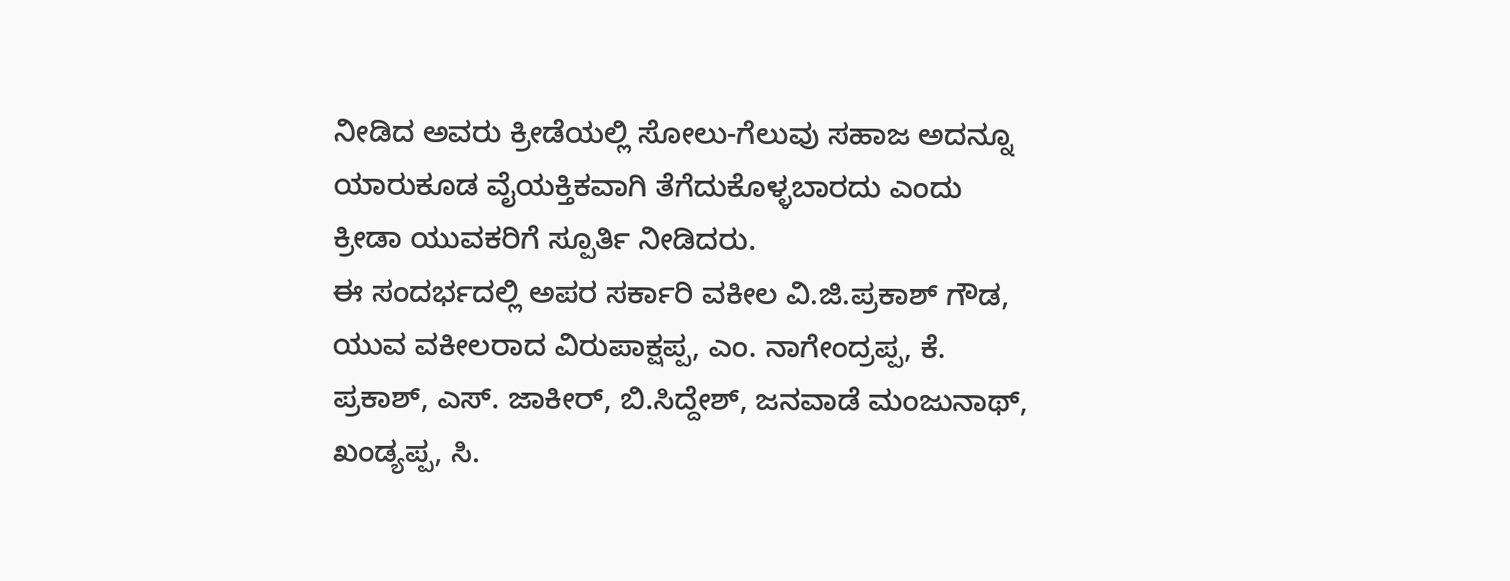ನೀಡಿದ ಅವರು ಕ್ರೀಡೆಯಲ್ಲಿ ಸೋಲು-ಗೆಲುವು ಸಹಾಜ ಅದನ್ನೂ ಯಾರುಕೂಡ ವೈಯಕ್ತಿಕವಾಗಿ ತೆಗೆದುಕೊಳ್ಳಬಾರದು ಎಂದು ಕ್ರೀಡಾ ಯುವಕರಿಗೆ ಸ್ಪೂರ್ತಿ ನೀಡಿದರು.
ಈ ಸಂದರ್ಭದಲ್ಲಿ ಅಪರ ಸರ್ಕಾರಿ ವಕೀಲ ವಿ.ಜಿ.ಪ್ರಕಾಶ್ ಗೌಡ, ಯುವ ವಕೀಲರಾದ ವಿರುಪಾಕ್ಷಪ್ಪ, ಎಂ. ನಾಗೇಂದ್ರಪ್ಪ, ಕೆ. ಪ್ರಕಾಶ್, ಎಸ್. ಜಾಕೀರ್, ಬಿ.ಸಿದ್ದೇಶ್, ಜನವಾಡೆ ಮಂಜುನಾಥ್, ಖಂಡ್ಯಪ್ಪ, ಸಿ.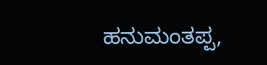ಹನುಮಂತಪ್ಪ,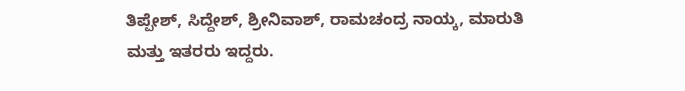ತಿಪ್ಪೇಶ್, ಸಿದ್ದೇಶ್, ಶ್ರೀನಿವಾಶ್, ರಾಮಚಂದ್ರ ನಾಯ್ಕ, ಮಾರುತಿ ಮತ್ತು ಇತರರು ಇದ್ದರು.